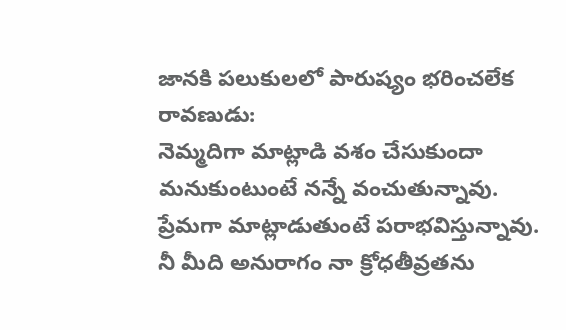జానకి పలుకులలో పారుష్యం భరించలేక రావణుడు:
నెమ్మదిగా మాట్లాడి వశం చేసుకుందా మనుకుంటుంటే నన్నే వంచుతున్నావు. ప్రేమగా మాట్లాడుతుంటే పరాభవిస్తున్నావు.
నీ మీది అనురాగం నా క్రోధతీవ్రతను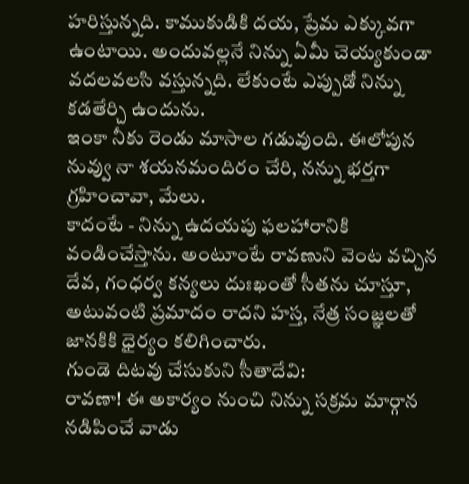హరిస్తున్నది. కాముకుడికి దయ, ప్రేమ ఎక్కువగా ఉంటాయి. అందువల్లనే నిన్ను ఏమీ చెయ్యకుండా వదలవలసి వస్తున్నది. లేకుంటే ఎప్పుడో నిన్ను కడతేర్చి ఉందును.
ఇంకా నీకు రెండు మాసాల గడువుంది. ఈలోపున నువ్వు నా శయనమందిరం చేరి, నన్ను భర్తగా గ్రహించావా, మేలు.
కాదంటే - నిన్ను ఉదయపు ఫలహారానికి వండించేస్తాను. అంటూంటే రావణుని వెంట వచ్చిన దేవ, గంధర్వ కన్యలు దుఃఖంతో సీతను చూస్తూ, అటువంటి ప్రమాదం రాదని హస్త, నేత్ర సంజ్ఞలతో జానకికి ధైర్యం కలిగించారు.
గుండె దిటవు చేసుకుని సీతాదేవి:
రావణా! ఈ అకార్యం నుంచి నిన్ను సక్రమ మార్గాన నడిపించే వాడు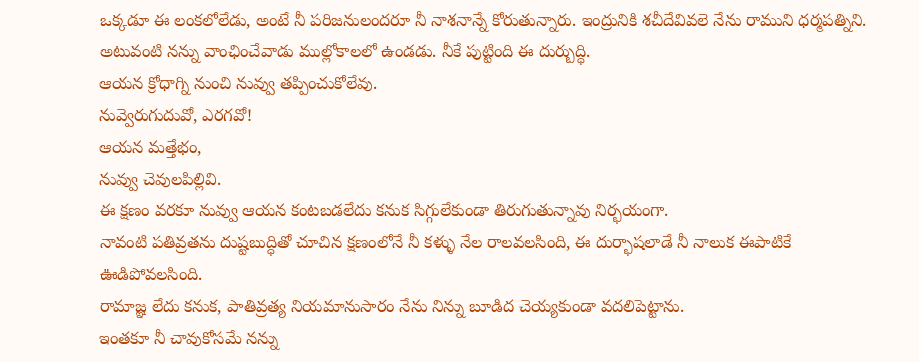ఒక్కడూ ఈ లంకలోలేడు, అంటే నీ పరిజనులందరూ నీ నాశనాన్నే కోరుతున్నారు. ఇంద్రునికి శచీదేవివలె నేను రాముని ధర్మపత్నిని. అటువంటి నన్ను వాంఛించేవాడు ముల్లోకాలలో ఉండడు. నీకే పుట్టింది ఈ దుర్బుద్ధి.
ఆయన క్రోధాగ్ని నుంచి నువ్వు తప్పించుకోలేవు.
నువ్వెరుగుదువో, ఎరగవో!
ఆయన మత్తేభం,
నువ్వు చెవులపిల్లివి.
ఈ క్షణం వరకూ నువ్వు ఆయన కంటబడలేదు కనుక సిగ్గులేకుండా తిరుగుతున్నావు నిర్భయంగా.
నావంటి పతివ్రతను దుష్టబుద్ధితో చూచిన క్షణంలోనే నీ కళ్ళు నేల రాలవలసింది, ఈ దుర్భాషలాడే నీ నాలుక ఈపాటికే ఊడిపోవలసింది.
రామాజ్ఞ లేదు కనుక, పాతివ్రత్య నియమానుసారం నేను నిన్ను బూడిద చెయ్యకుండా వదలిపెట్టాను.
ఇంతకూ నీ చావుకోసమే నన్ను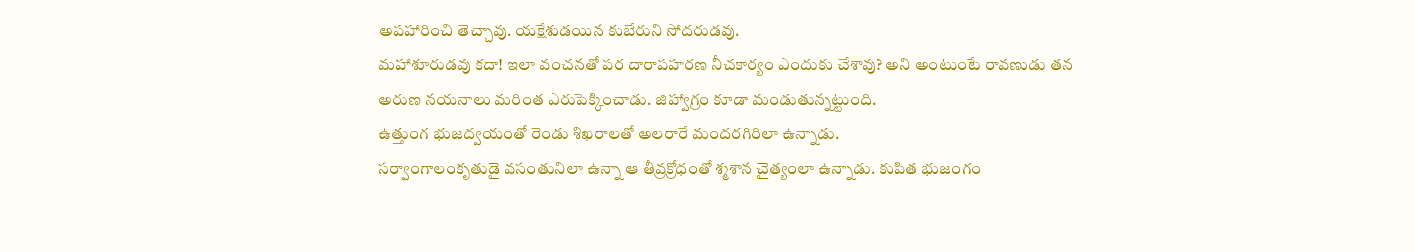అపహారించి తెచ్చావు. యక్షేశుడయిన కుబేరుని సోదరుడవు.
మహాశూరుడవు కదా! ఇలా వంచనతో పర దారాపహరణ నీచకార్యం ఎందుకు చేశావు? అని అంటుంటే రావణుడు తన అరుణ నయనాలు మరింత ఎరుపెక్కించాడు. జిహ్వాగ్రం కూడా మండుతున్నట్టుంది.
ఉత్తుంగ భుజద్వయంతో రెండు శిఖరాలతో అలరారే మందరగిరిలా ఉన్నాడు.
సర్వాంగాలంకృతుడై వసంతునిలా ఉన్నా ఆ తీవ్రక్రోధంతో శ్మశాన చైత్యంలా ఉన్నాడు. కుపిత భుజంగం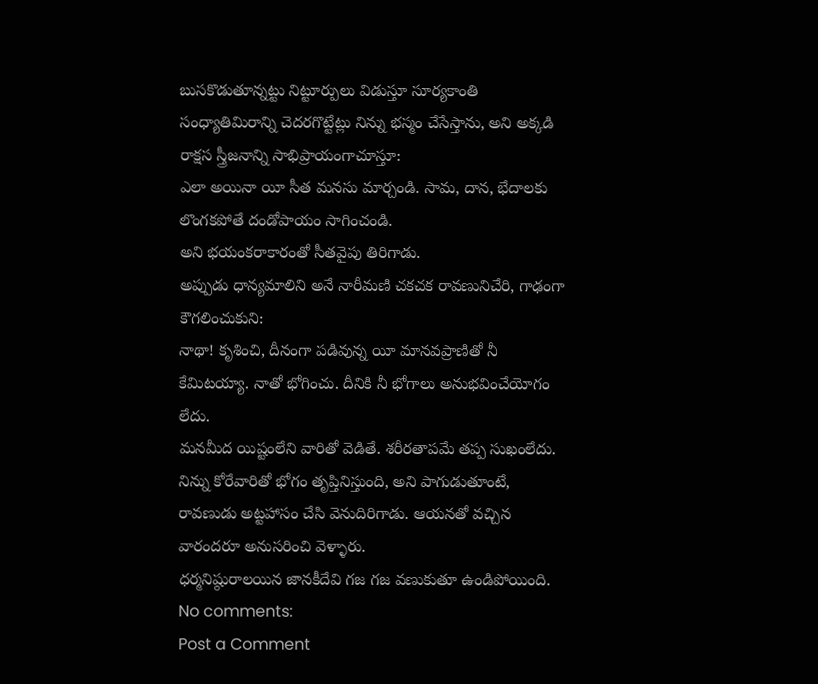బుసకొడుతూన్నట్టు నిట్టూర్పులు విడుస్తూ సూర్యకాంతి సంధ్యాతిమిరాన్ని చెదరగొట్టేట్లు నిన్ను భస్మం చేసేస్తాను, అని అక్కడి రాక్షస స్త్రీజనాన్ని సాభిప్రాయంగాచూస్తూ:
ఎలా అయినా యీ సీత మనసు మార్చండి. సామ, దాన, భేదాలకు లొంగకపోతే దండోపాయం సాగించండి.
అని భయంకరాకారంతో సీతవైపు తిరిగాడు.
అప్పుడు ధాన్యమాలిని అనే నారీమణి చకచక రావణునిచేరి, గాఢంగా కౌగలించుకుని:
నాథా! కృశించి, దీనంగా పడివున్న యీ మానవప్రాణితో నీ కేమిటయ్యా. నాతో భోగించు. దీనికి నీ భోగాలు అనుభవించేయోగం లేదు.
మనమీద యిష్టంలేని వారితో వెడితే. శరీరతాపమే తప్ప సుఖంలేదు.
నిన్ను కోరేవారితో భోగం తృప్తినిస్తుంది, అని పాగుడుతూంటే, రావణుడు అట్టహాసం చేసి వెనుదిరిగాడు. ఆయనతో వచ్చిన వారందరూ అనుసరించి వెళ్ళారు.
ధర్మనిష్ఠురాలయిన జానకీదేవి గజ గజ వణుకుతూ ఉండిపోయింది.
No comments:
Post a Comment